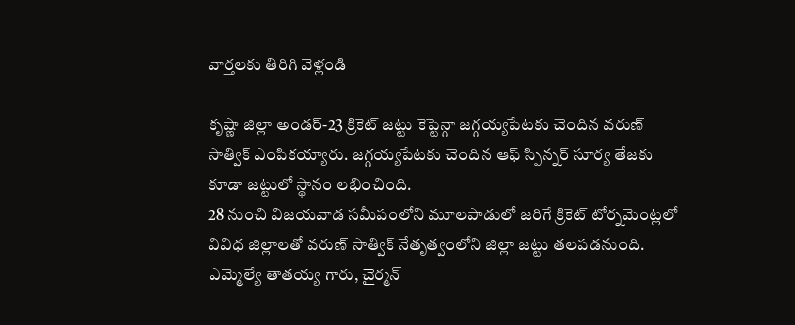వార్తలకు తిరిగి వెళ్లండి

కృష్ణా జిల్లా అండర్-23 క్రికెట్ జట్టు కెప్టెన్గా జగ్గయ్యపేటకు చెందిన వరుణ్ సాత్విక్ ఎంపికయ్యారు. జగ్గయ్యపేటకు చెందిన ఆఫ్ స్పిన్నర్ సూర్య తేజకు కూడా జట్టులో స్థానం లభించింది.
28 నుంచి విజయవాడ సమీపంలోని మూలపాడులో జరిగే క్రికెట్ టోర్నమెంట్లలో వివిధ జిల్లాలతో వరుణ్ సాత్విక్ నేతృత్వంలోని జిల్లా జట్టు తలపడనుంది. ఎమ్మెల్యే తాతయ్య గారు, చైర్మన్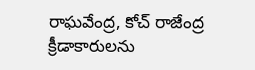రాఘవేంద్ర, కోచ్ రాజేంద్ర క్రీడాకారులను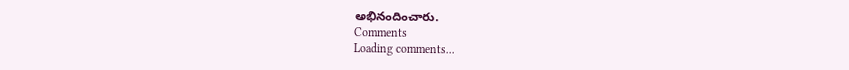అభినందించారు.
Comments
Loading comments...